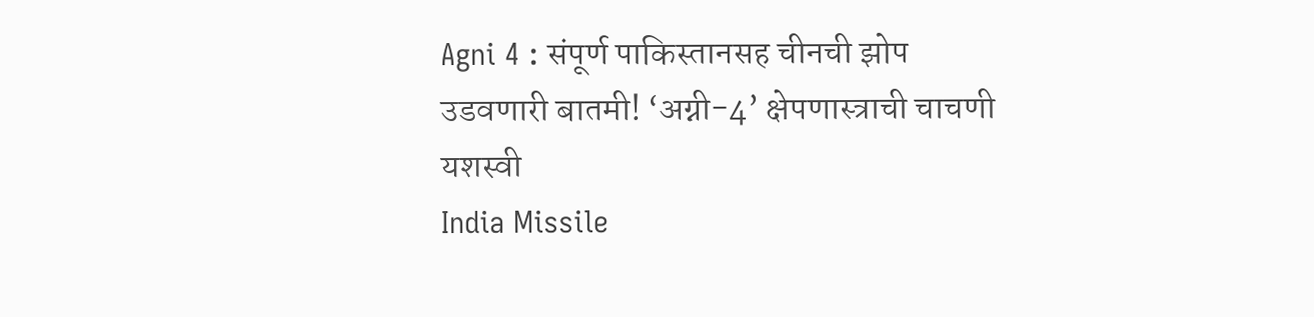Agni 4 : संपूर्ण पाकिस्तानसह चीनची झोप उडवणारी बातमी! ‘अग्नी-4’ क्षेपणास्त्राची चाचणी यशस्वी
India Missile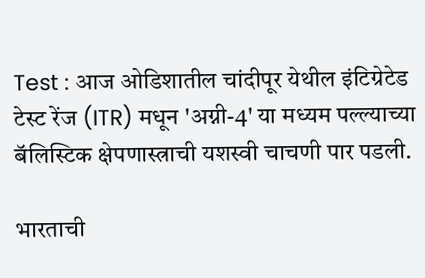Test : आज ओडिशातील चांदीपूर येथील इंटिग्रेटेड टेस्ट रेंज (ITR) मधून 'अग्नी-4' या मध्यम पल्ल्याच्या बॅलिस्टिक क्षेपणास्त्राची यशस्वी चाचणी पार पडली.

भारताची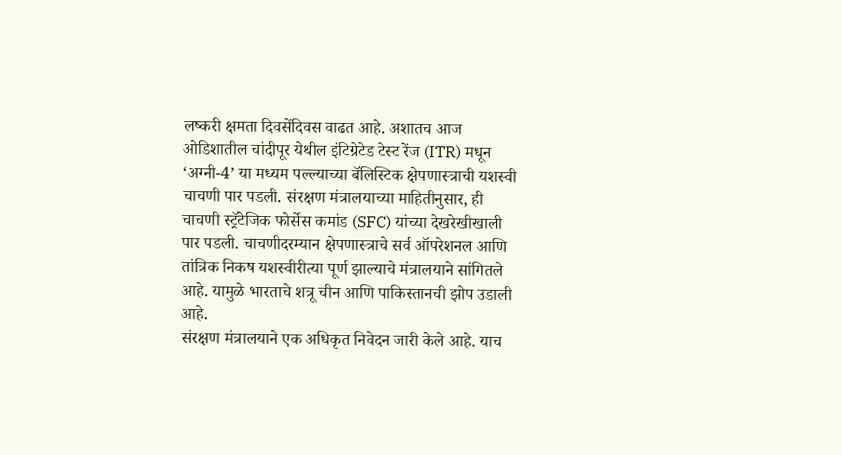लष्करी क्षमता दिवसेंदिवस वाढत आहे. अशातच आज ओडिशातील चांदीपूर येथील इंटिग्रेटेड टेस्ट रेंज (ITR) मधून ‘अग्नी-4’ या मध्यम पल्ल्याच्या बॅलिस्टिक क्षेपणास्त्राची यशस्वी चाचणी पार पडली. संरक्षण मंत्रालयाच्या माहितीनुसार, ही चाचणी स्ट्रॅटेजिक फोर्सेस कमांड (SFC) यांच्या देखरेखीखाली पार पडली. चाचणीदरम्यान क्षेपणास्त्राचे सर्व ऑपरेशनल आणि तांत्रिक निकष यशस्वीरीत्या पूर्ण झाल्याचे मंत्रालयाने सांगितले आहे. यामुळे भारताचे शत्रू चीन आणि पाकिस्तानची झोप उडाली आहे.
संरक्षण मंत्रालयाने एक अधिकृत निवेदन जारी केले आहे. याच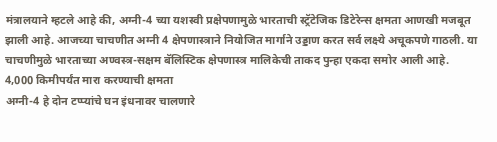मंत्रालयाने म्हटले आहे की, अग्नी-4 च्या यशस्वी प्रक्षेपणामुळे भारताची स्ट्रॅटेजिक डिटेरेन्स क्षमता आणखी मजबूत झाली आहे. आजच्या चाचणीत अग्नी 4 क्षेपणास्त्राने नियोजित मार्गाने उड्डाण करत सर्व लक्ष्ये अचूकपणे गाठली. या चाचणीमुळे भारताच्या अण्वस्त्र-सक्षम बॅलिस्टिक क्षेपणास्त्र मालिकेची ताकद पुन्हा एकदा समोर आली आहे.
4,000 किमीपर्यंत मारा करण्याची क्षमता
अग्नी-4 हे दोन टप्प्यांचे घन इंधनावर चालणारे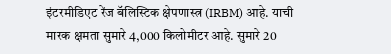इंटरमीडिएट रेंज बॅलिस्टिक क्षेपणास्त्र (IRBM) आहे. याची मारक क्षमता सुमारे 4,000 किलोमीटर आहे. सुमारे 20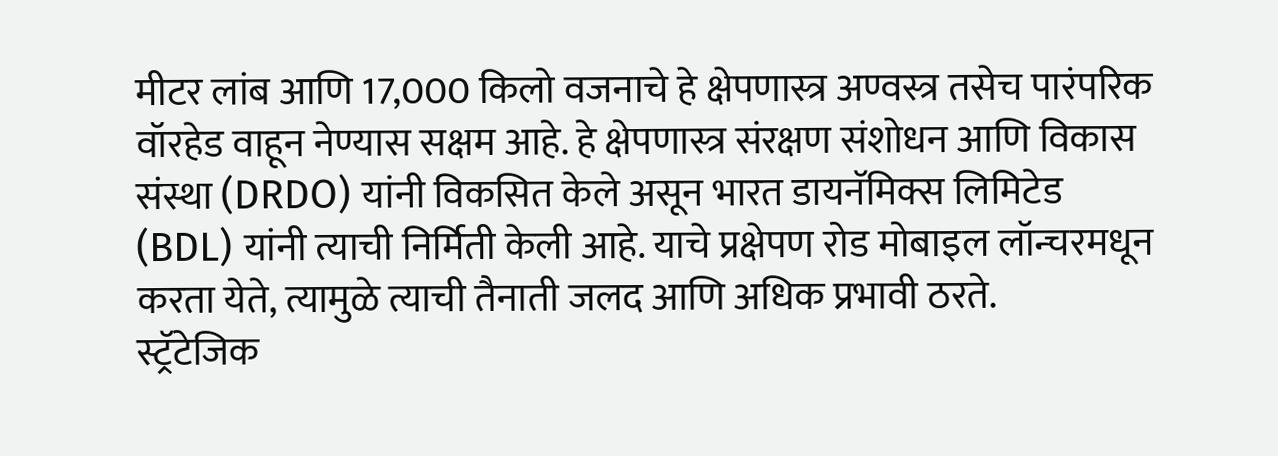मीटर लांब आणि 17,000 किलो वजनाचे हे क्षेपणास्त्र अण्वस्त्र तसेच पारंपरिक वॉरहेड वाहून नेण्यास सक्षम आहे. हे क्षेपणास्त्र संरक्षण संशोधन आणि विकास संस्था (DRDO) यांनी विकसित केले असून भारत डायनॅमिक्स लिमिटेड (BDL) यांनी त्याची निर्मिती केली आहे. याचे प्रक्षेपण रोड मोबाइल लॉन्चरमधून करता येते, त्यामुळे त्याची तैनाती जलद आणि अधिक प्रभावी ठरते.
स्ट्रॅटेजिक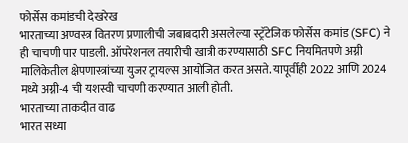फोर्सेस कमांडची देखरेख
भारताच्या अण्वस्त्र वितरण प्रणालीची जबाबदारी असलेल्या स्ट्रॅटेजिक फोर्सेस कमांड (SFC) ने ही चाचणी पार पाडली. ऑपरेशनल तयारीची खात्री करण्यासाठी SFC नियमितपणे अग्नी मालिकेतील क्षेपणास्त्रांच्या युजर ट्रायल्स आयोजित करत असते. यापूर्वीही 2022 आणि 2024 मध्ये अग्नी-4 ची यशस्वी चाचणी करण्यात आली होती.
भारताच्या ताकदीत वाढ
भारत सध्या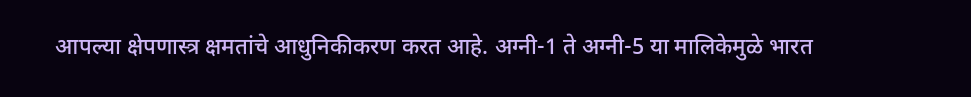आपल्या क्षेपणास्त्र क्षमतांचे आधुनिकीकरण करत आहे. अग्नी-1 ते अग्नी-5 या मालिकेमुळे भारत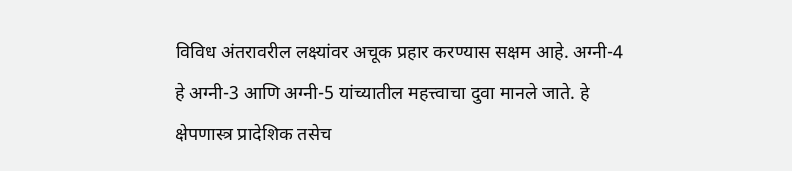विविध अंतरावरील लक्ष्यांवर अचूक प्रहार करण्यास सक्षम आहे. अग्नी-4 हे अग्नी-3 आणि अग्नी-5 यांच्यातील महत्त्वाचा दुवा मानले जाते. हे क्षेपणास्त्र प्रादेशिक तसेच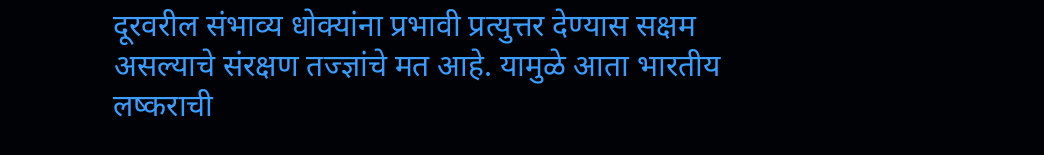दूरवरील संभाव्य धोक्यांना प्रभावी प्रत्युत्तर देण्यास सक्षम असल्याचे संरक्षण तज्ज्ञांचे मत आहे. यामुळे आता भारतीय लष्कराची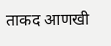ताकद आणखी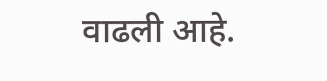वाढली आहे.